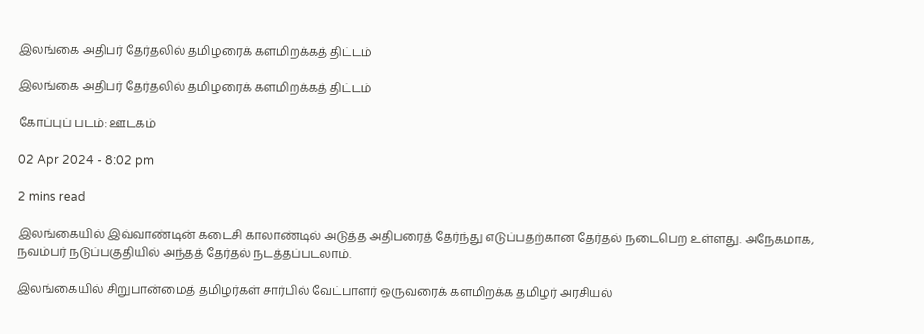இலங்கை அதிபர் தேர்தலில் தமிழரைக் களமிறக்கத் திட்டம்

இலங்கை அதிபர் தேர்தலில் தமிழரைக் களமிறக்கத் திட்டம்

கோப்புப் படம்: ஊடகம்

02 Apr 2024 - 8:02 pm

2 mins read

இலங்கையில் இவ்வாண்டின் கடைசி காலாண்டில் அடுத்த அதிபரைத் தேர்ந்து எடுப்பதற்கான தேர்தல் நடைபெற உள்ளது. அநேகமாக, நவம்பர் நடுப்பகுதியில் அந்தத் தேர்தல் நடத்தப்படலாம்.

இலங்கையில் சிறுபான்மைத் தமிழர்கள் சார்பில் வேட்பாளர் ஒருவரைக் களமிறக்க தமிழர் அரசியல்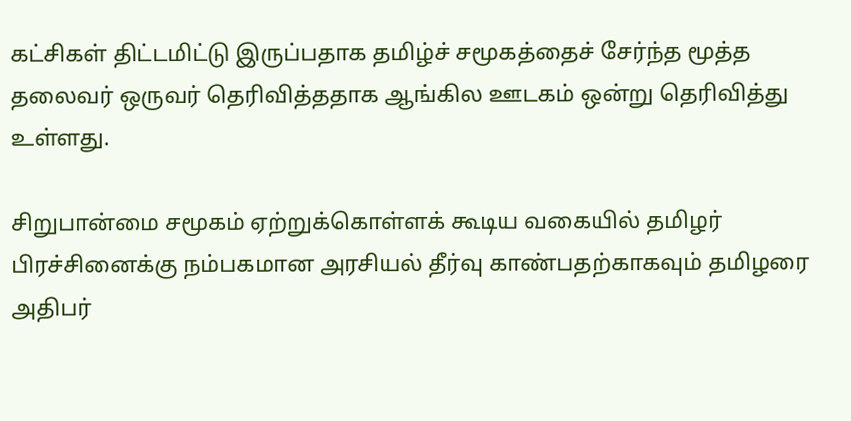கட்சிகள் திட்டமிட்டு இருப்பதாக தமிழ்ச் சமூகத்தைச் சேர்ந்த மூத்த தலைவர் ஒருவர் தெரிவித்ததாக ஆங்கில ஊடகம் ஒன்று தெரிவித்து உள்ளது.

சிறுபான்மை சமூகம் ஏற்றுக்கொள்ளக் கூடிய வகையில் தமிழர் பிரச்சினைக்கு நம்பகமான அரசியல் தீர்வு காண்பதற்காகவும் தமிழரை அதிபர்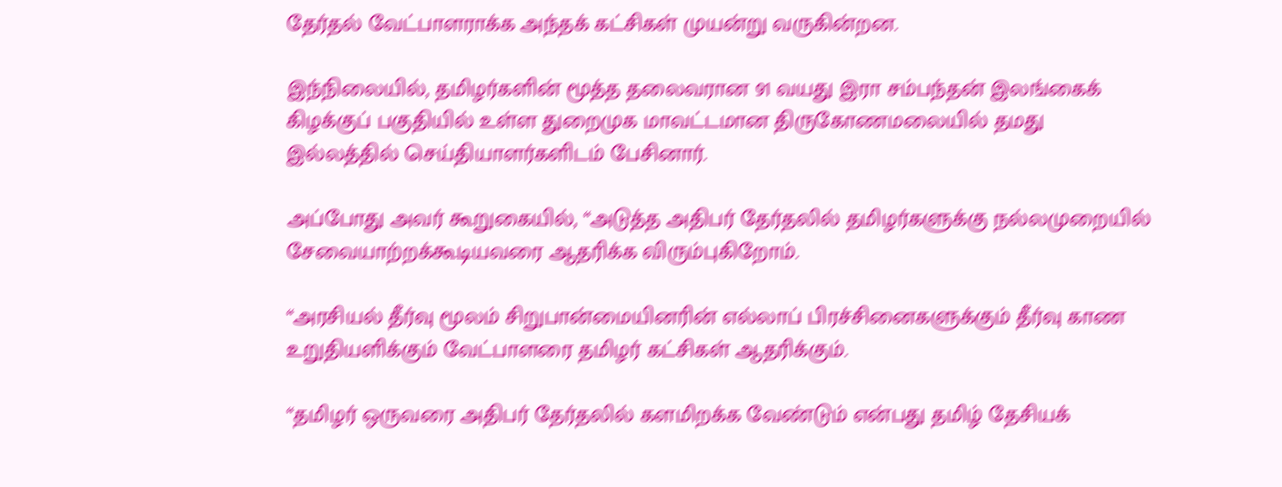தேர்தல் வேட்பாளராக்க அந்தக் கட்சிகள் முயன்று வருகின்றன.

இந்நிலையில், தமிழர்களின் மூத்த தலைவரான 91 வயது இரா சம்பந்தன் இலங்கைக் கிழக்குப் பகுதியில் உள்ள துறைமுக மாவட்டமான திருகோணமலையில் தமது இல்லத்தில் செய்தியாளர்களிடம் பேசினார்.

அப்போது அவர் கூறுகையில், “அடுத்த அதிபர் தேர்தலில் தமிழர்களுக்கு நல்லமுறையில் சேவையாற்றக்கூடியவரை ஆதரிக்க விரும்புகிறோம்.

“அரசியல் தீர்வு மூலம் சிறுபான்மையினரின் எல்லாப் பிரச்சினைகளுக்கும் தீர்வு காண உறுதியளிக்கும் வேட்பாளரை தமிழர் கட்சிகள் ஆதரிக்கும்.

“தமிழர் ஒருவரை அதிபர் தேர்தலில் களமிறக்க வேண்டும் என்பது தமிழ் தேசியக்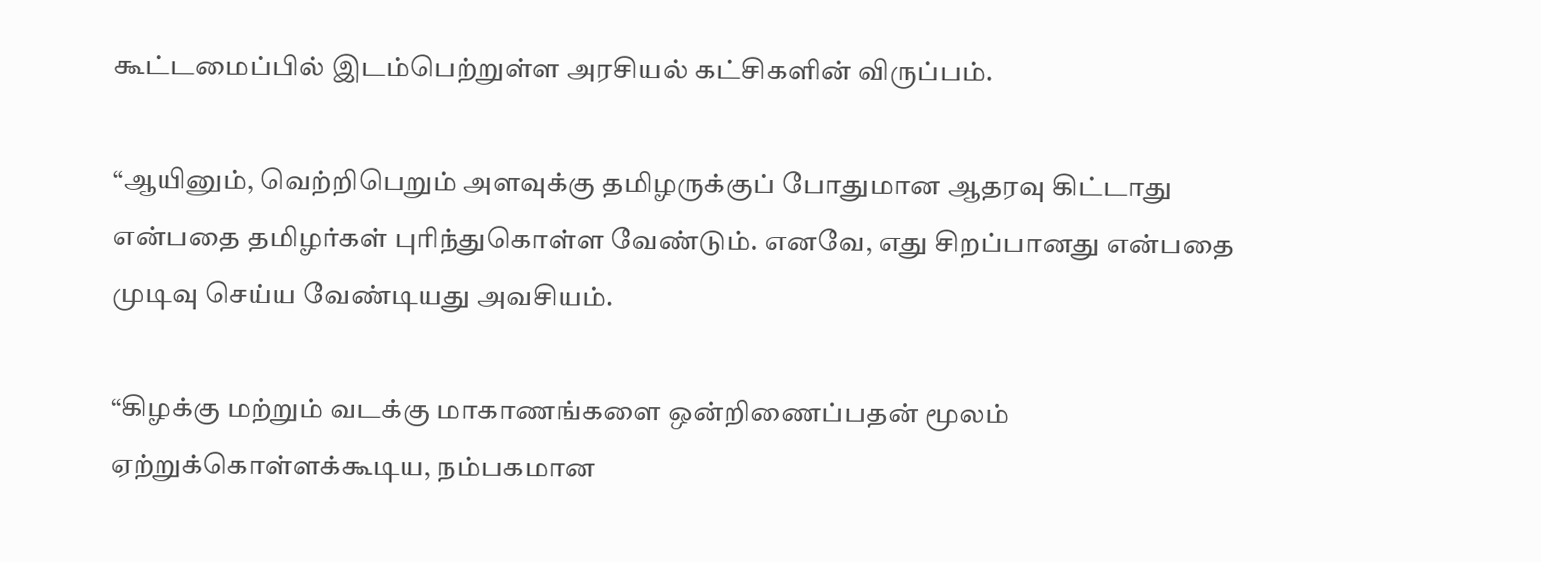கூட்டமைப்பில் இடம்பெற்றுள்ள அரசியல் கட்சிகளின் விருப்பம்.

“ஆயினும், வெற்றிபெறும் அளவுக்கு தமிழருக்குப் போதுமான ஆதரவு கிட்டாது என்பதை தமிழர்கள் புரிந்துகொள்ள வேண்டும். எனவே, எது சிறப்பானது என்பதை முடிவு செய்ய வேண்டியது அவசியம்.

“கிழக்கு மற்றும் வடக்கு மாகாணங்களை ஒன்றிணைப்பதன் மூலம் ஏற்றுக்கொள்ளக்கூடிய, நம்பகமான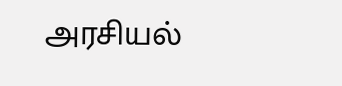அரசியல்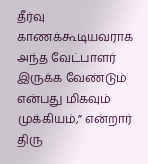தீர்வு காணக்கூடியவராக அந்த வேட்பாளர் இருக்க வேண்டும் என்பது மிகவும் முக்கியம்,” என்றார் திரு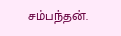சம்பந்தன்.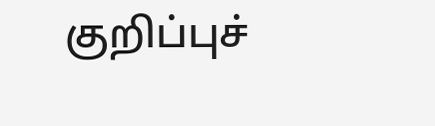குறிப்புச்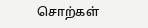சொற்கள்